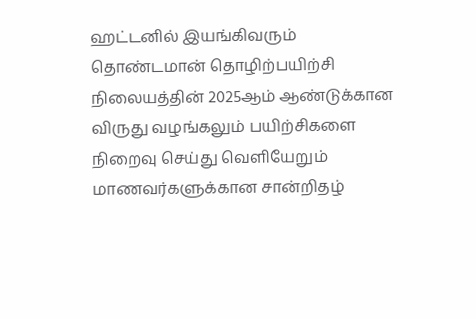ஹட்டனில் இயங்கிவரும் தொண்டமான் தொழிற்பயிற்சி நிலையத்தின் 2025ஆம் ஆண்டுக்கான விருது வழங்கலும் பயிற்சிகளை நிறைவு செய்து வெளியேறும் மாணவர்களுக்கான சான்றிதழ்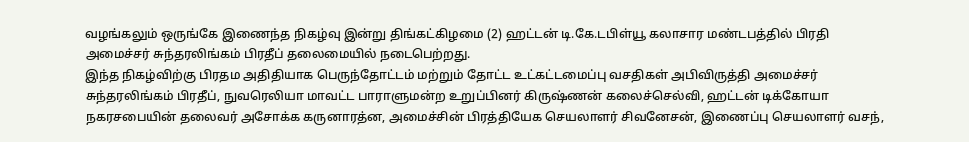வழங்கலும் ஒருங்கே இணைந்த நிகழ்வு இன்று திங்கட்கிழமை (2) ஹட்டன் டி.கே.டபிள்யூ கலாசார மண்டபத்தில் பிரதி அமைச்சர் சுந்தரலிங்கம் பிரதீப் தலைமையில் நடைபெற்றது.
இந்த நிகழ்விற்கு பிரதம அதிதியாக பெருந்தோட்டம் மற்றும் தோட்ட உட்கட்டமைப்பு வசதிகள் அபிவிருத்தி அமைச்சர் சுந்தரலிங்கம் பிரதீப், நுவரெலியா மாவட்ட பாராளுமன்ற உறுப்பினர் கிருஷ்ணன் கலைச்செல்வி, ஹட்டன் டிக்கோயா நகரசபையின் தலைவர் அசோக்க கருனாரத்ன, அமைச்சின் பிரத்தியேக செயலாளர் சிவனேசன், இணைப்பு செயலாளர் வசந்,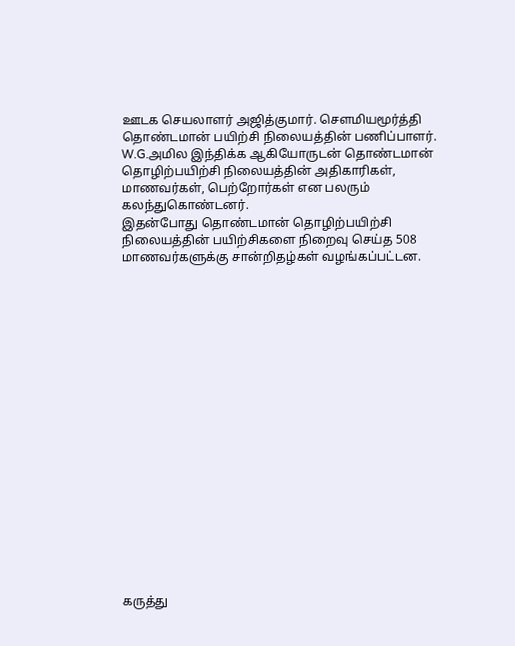ஊடக செயலாளர் அஜித்குமார். செளமியமூர்த்தி தொண்டமான் பயிற்சி நிலையத்தின் பணிப்பாளர். W.G.அமில இந்திக்க ஆகியோருடன் தொண்டமான் தொழிற்பயிற்சி நிலையத்தின் அதிகாரிகள், மாணவர்கள், பெற்றோர்கள் என பலரும் கலந்துகொண்டனர்.
இதன்போது தொண்டமான் தொழிற்பயிற்சி நிலையத்தின் பயிற்சிகளை நிறைவு செய்த 508 மாணவர்களுக்கு சான்றிதழ்கள் வழங்கப்பட்டன.



















கருத்து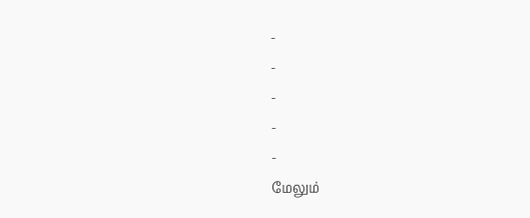-
-
-
-
-
மேலும்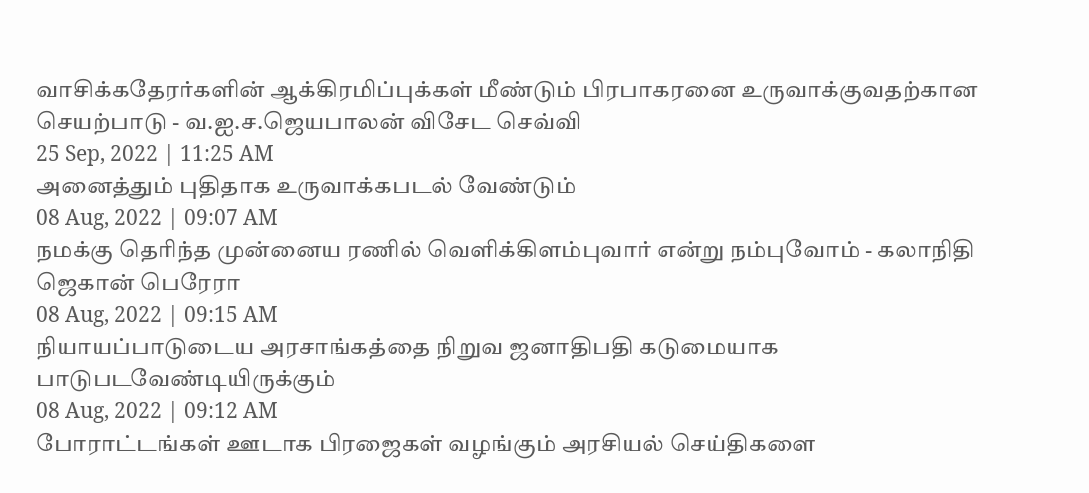வாசிக்கதேரர்களின் ஆக்கிரமிப்புக்கள் மீண்டும் பிரபாகரனை உருவாக்குவதற்கான செயற்பாடு - வ.ஐ.ச.ஜெயபாலன் விசேட செவ்வி
25 Sep, 2022 | 11:25 AM
அனைத்தும் புதிதாக உருவாக்கபடல் வேண்டும்
08 Aug, 2022 | 09:07 AM
நமக்கு தெரிந்த முன்னைய ரணில் வெளிக்கிளம்புவார் என்று நம்புவோம் - கலாநிதி ஜெகான் பெரேரா
08 Aug, 2022 | 09:15 AM
நியாயப்பாடுடைய அரசாங்கத்தை நிறுவ ஜனாதிபதி கடுமையாக பாடுபடவேண்டியிருக்கும்
08 Aug, 2022 | 09:12 AM
போராட்டங்கள் ஊடாக பிரஜைகள் வழங்கும் அரசியல் செய்திகளை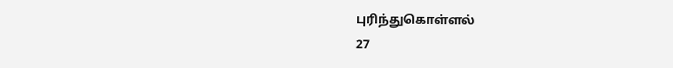புரிந்துகொள்ளல்
27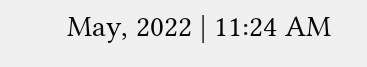May, 2022 | 11:24 AM